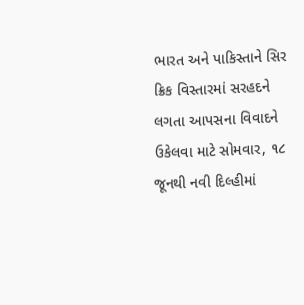ભારત અને પાકિસ્તાને સિર ક્રિક વિસ્તારમાં સરહદને લગતા આપસના વિવાદને ઉકેલવા માટે સોમવાર, ૧૮ જૂનથી નવી દિલ્હીમાં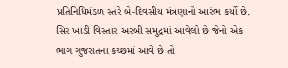પ્રતિનિધિમંડળ સ્તરે બે-દિવસીય મંત્રણાનો આરંભ કર્યો છે. સિર ખાડી વિસ્તાર અરબી સમુદ્રમાં આવેલો છે જેનો એક ભાગ ગુજરાતના કચ્છમાં આવે છે તો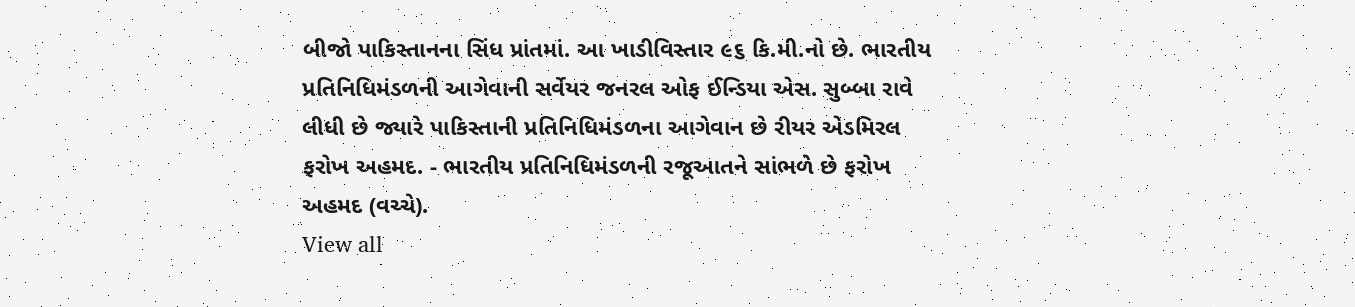બીજો પાકિસ્તાનના સિંધ પ્રાંતમાં. આ ખાડીવિસ્તાર ૯૬ કિ.મી.નો છે. ભારતીય પ્રતિનિધિમંડળની આગેવાની સર્વેયર જનરલ ઓફ ઈન્ડિયા એસ. સુબ્બા રાવે લીધી છે જ્યારે પાકિસ્તાની પ્રતિનિધિમંડળના આગેવાન છે રીયર એડમિરલ ફરોખ અહમદ. - ભારતીય પ્રતિનિધિમંડળની રજૂઆતને સાંભળે છે ફરોખ અહમદ (વચ્ચે).
View all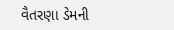વૈતરણા ડેમની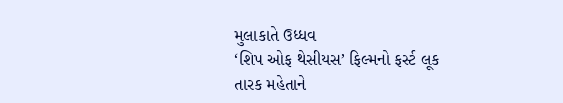મુલાકાતે ઉધ્ધવ
‘શિપ ઓફ થેસીયસ’ ફિલ્મનો ફર્સ્ટ લૂક
તારક મહેતાને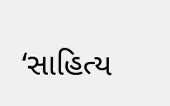‘સાહિત્ય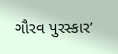ગૌરવ પુરસ્કાર’